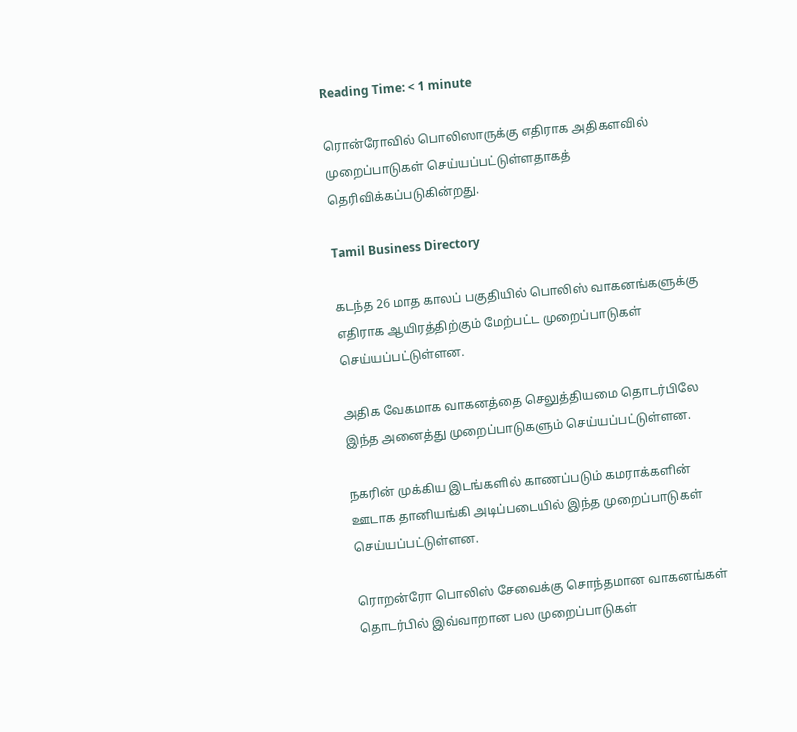Reading Time: < 1 minute

ரொன்ரோவில் பொலிஸாருக்கு எதிராக அதிகளவில் முறைப்பாடுகள் செய்யப்பட்டுள்ளதாகத் தெரிவிக்கப்படுகின்றது.

Tamil Business Directory

கடந்த 26 மாத காலப் பகுதியில் பொலிஸ் வாகனங்களுக்கு எதிராக ஆயிரத்திற்கும் மேற்பட்ட முறைப்பாடுகள் செய்யப்பட்டுள்ளன.

அதிக வேகமாக வாகனத்தை செலுத்தியமை தொடர்பிலே இந்த அனைத்து முறைப்பாடுகளும் செய்யப்பட்டுள்ளன.

நகரின் முக்கிய இடங்களில் காணப்படும் கமராக்களின் ஊடாக தானியங்கி அடிப்படையில் இந்த முறைப்பாடுகள் செய்யப்பட்டுள்ளன.

ரொறன்ரோ பொலிஸ் சேவைக்கு சொந்தமான வாகனங்கள் தொடர்பில் இவ்வாறான பல முறைப்பாடுகள்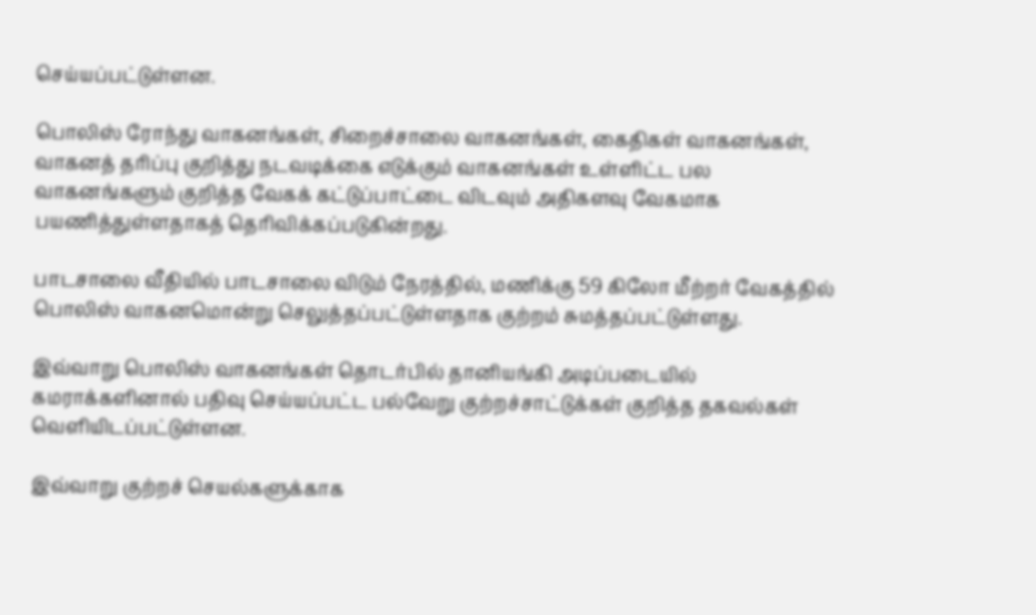செய்யப்பட்டுள்ளன.

பொலிஸ் ரோந்து வாகனங்கள், சிறைச்சாலை வாகனங்கள், கைதிகள் வாகனங்கள், வாகனத் தரிப்பு குறித்து நடவடிக்கை எடுக்கும் வாகனங்கள் உள்ளிட்ட பல வாகனங்களும் குறித்த வேகக் கட்டுப்பாட்டை விடவும் அதிகளவு வேகமாக பயணித்துள்ளதாகத் தெரிவிக்கப்படுகின்றது.

பாடசாலை வீதியில் பாடசாலை விடும் நேரத்தில், மணிக்கு 59 கிலோ மீற்றர் வேகத்தில் பொலிஸ் வாகனமொன்று செலுத்தப்பட்டுள்ளதாக குற்றம் சுமத்தப்பட்டுள்ளது.

இவ்வாறு பொலிஸ் வாகனங்கள் தொடர்பில் தானியங்கி அடிப்படையில் கமராக்களினால் பதிவு செய்யப்பட்ட பல்வேறு குற்றச்சாட்டுக்கள் குறித்த தகவல்கள் வெளியிடப்பட்டுள்ளன.

இவ்வாறு குற்றச் செயல்களுக்காக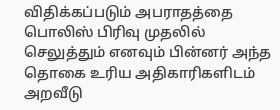விதிக்கப்படும் அபராதத்தை பொலிஸ் பிரிவு முதலில் செலுத்தும் எனவும் பின்னர் அந்த தொகை உரிய அதிகாரிகளிடம் அறவீடு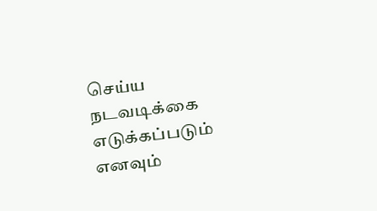செய்ய நடவடிக்கை எடுக்கப்படும் எனவும்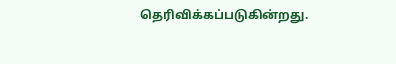தெரிவிக்கப்படுகின்றது.